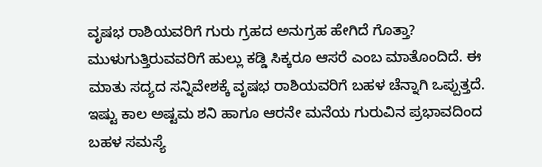ವೃಷಭ ರಾಶಿಯವರಿಗೆ ಗುರು ಗ್ರಹದ ಅನುಗ್ರಹ ಹೇಗಿದೆ ಗೊತ್ತಾ?
ಮುಳುಗುತ್ತಿರುವವರಿಗೆ ಹುಲ್ಲು ಕಡ್ಡಿ ಸಿಕ್ಕರೂ ಆಸರೆ ಎಂಬ ಮಾತೊಂದಿದೆ. ಈ ಮಾತು ಸದ್ಯದ ಸನ್ನಿವೇಶಕ್ಕೆ ವೃಷಭ ರಾಶಿಯವರಿಗೆ ಬಹಳ ಚೆನ್ನಾಗಿ ಒಪ್ಪುತ್ತದೆ. ಇಷ್ಟು ಕಾಲ ಅಷ್ಟಮ ಶನಿ ಹಾಗೂ ಆರನೇ ಮನೆಯ ಗುರುವಿನ ಪ್ರಭಾವದಿಂದ ಬಹಳ ಸಮಸ್ಯೆ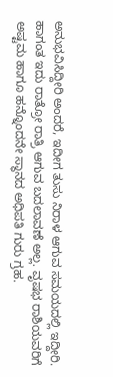ಅನುಭವಿಸಿದ್ದೀರಿ ಅಂದರೆ, ಇದೀಗ ತುಸು ನಿರಾಳ ಆಗುವ ಸಮಯದಲ್ಲಿ ಇದ್ದೀರಿ.
ಹಾಗಂತ ಇದು ರಾತ್ರೋ ರಾತ್ರಿ ಆಗುವ ಬದಲಾವಣೆ ಅಲ್ಲ. ವೃಷಭ ರಾಶಿಯವರಿಗೆ ಅಷ್ಟಮ ಹಾಗೂ ಹನ್ನೊಂದನೇ ಸ್ಥಾನದ ಅಧಿಪತಿ ಗುರು ಗ್ರಹ.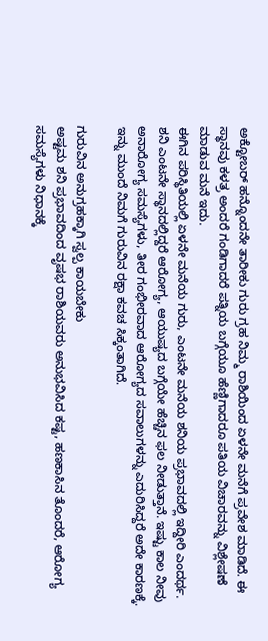ಅಕ್ಟೋಬರ್ ಹನ್ನೊಂದನೇ ತಾರೀಕು ಗುರು ಗ್ರಹ ನಿಮ್ಮ ರಾಶಿಯಿಂದ ಏಳನೇ ಮನೆಗೆ ಪ್ರವೇಶ ಮಾಡಿದೆ. ಈ ಸ್ಥಾನವು ಕಳತ್ರ ಅಂದರೆ ಗಂಡಿಗಾದರೆ ಪತ್ನಿಯ ಬಗ್ಗೆಯೂ ಹೆಣ್ಣಿಗಾದರೂ ಪತಿಯ ವಿಚಾರವನ್ನು ವಿಶ್ಲೇಷಣೆ ಮಾಡುವ ಮನೆ ಇದು.
ಈಗಿನ ಪರಿಸ್ಥಿತಿಯಲ್ಲಿ ಏಳನೇ ಮನೆಯ ಗುರು, ಎಂಟನೇ ಮನೆಯ ಶನಿಯ ಪ್ರಭಾವದಲ್ಲಿ ಇದ್ದೀರಿ ಎಂದರ್ಥ. ಶನಿ ಎಂಟನೇ ಸ್ಥಾನದಲ್ಲಿದ್ದರೆ ಆರೋಗ್ಯ, ಆಯುಷ್ಯದ ಬಗ್ಗೆಯೇ ಹೆಚ್ಚಿನ ಫಲ ನೀಡುತ್ತಾನೆ. ಇಷ್ಟು ಕಾಲ ನೀವು ಅನಾರೋಗ್ಯ ಸಮಸ್ಯೆಗಳು, ತೀರ ಗಂಭೀರವಾದ ಆರೋಗ್ಯದ ಸವಾಲುಗಳನ್ನು ಎದುರಿಸಿದ್ದರೆ ಅದೇ ಕಾರಣಕ್ಕೆ. ಇನ್ನು ಮುಂದೆ ನಿಮಗೆ ಗುರುವಿನ ರಕ್ಷಾ ಕವಚ ಸಿಕ್ಕಂತಾಗಿದೆ.

ಗುರುವಿನ ಅನುಗ್ರಹಕ್ಕಾಗಿ ಸ್ವಲ್ಪ ಕಾಯಬೇಕು
ಅಷ್ಟಮ ಶನಿ ಪ್ರಭಾವದಿಂದ ವೃಷಭ ರಾಶಿಯವರು ಅನುಭವಿಸಿದ ಕಷ್ಟ, ಹಣಕಾಸಿನ ತೊಂದರೆ, ಆರೋಗ್ಯ ಸಮಸ್ಯೆಗಳು ನಿಧಾನಕ್ಕೆ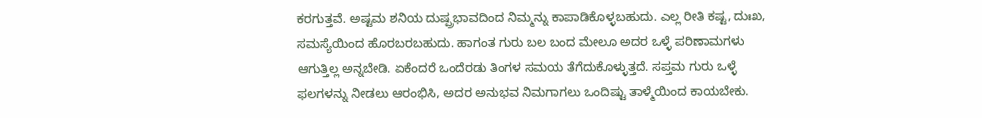ಕರಗುತ್ತವೆ. ಅಷ್ಟಮ ಶನಿಯ ದುಷ್ಪ್ರಭಾವದಿಂದ ನಿಮ್ಮನ್ನು ಕಾಪಾಡಿಕೊಳ್ಳಬಹುದು. ಎಲ್ಲ ರೀತಿ ಕಷ್ಟ, ದುಃಖ, ಸಮಸ್ಯೆಯಿಂದ ಹೊರಬರಬಹುದು. ಹಾಗಂತ ಗುರು ಬಲ ಬಂದ ಮೇಲೂ ಅದರ ಒಳ್ಳೆ ಪರಿಣಾಮಗಳು ಆಗುತ್ತಿಲ್ಲ ಅನ್ನಬೇಡಿ. ಏಕೆಂದರೆ ಒಂದೆರಡು ತಿಂಗಳ ಸಮಯ ತೆಗೆದುಕೊಳ್ಳುತ್ತದೆ. ಸಪ್ತಮ ಗುರು ಒಳ್ಳೆ ಫಲಗಳನ್ನು ನೀಡಲು ಆರಂಭಿಸಿ, ಅದರ ಅನುಭವ ನಿಮಗಾಗಲು ಒಂದಿಷ್ಟು ತಾಳ್ಮೆಯಿಂದ ಕಾಯಬೇಕು.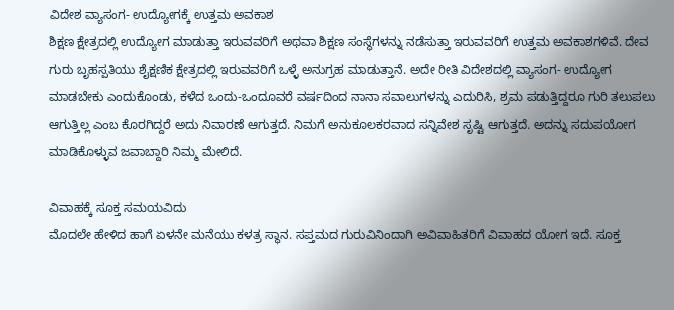ವಿದೇಶ ವ್ಯಾಸಂಗ- ಉದ್ಯೋಗಕ್ಕೆ ಉತ್ತಮ ಅವಕಾಶ
ಶಿಕ್ಷಣ ಕ್ಷೇತ್ರದಲ್ಲಿ ಉದ್ಯೋಗ ಮಾಡುತ್ತಾ ಇರುವವರಿಗೆ ಅಥವಾ ಶಿಕ್ಷಣ ಸಂಸ್ಥೆಗಳನ್ನು ನಡೆಸುತ್ತಾ ಇರುವವರಿಗೆ ಉತ್ತಮ ಅವಕಾಶಗಳಿವೆ. ದೇವ ಗುರು ಬೃಹಸ್ಪತಿಯು ಶೈಕ್ಷಣಿಕ ಕ್ಷೇತ್ರದಲ್ಲಿ ಇರುವವರಿಗೆ ಒಳ್ಳೆ ಅನುಗ್ರಹ ಮಾಡುತ್ತಾನೆ. ಅದೇ ರೀತಿ ವಿದೇಶದಲ್ಲಿ ವ್ಯಾಸಂಗ- ಉದ್ಯೋಗ ಮಾಡಬೇಕು ಎಂದುಕೊಂಡು, ಕಳೆದ ಒಂದು-ಒಂದೂವರೆ ವರ್ಷದಿಂದ ನಾನಾ ಸವಾಲುಗಳನ್ನು ಎದುರಿಸಿ, ಶ್ರಮ ಪಡುತ್ತಿದ್ದರೂ ಗುರಿ ತಲುಪಲು ಆಗುತ್ತಿಲ್ಲ ಎಂಬ ಕೊರಗಿದ್ದರೆ ಅದು ನಿವಾರಣೆ ಆಗುತ್ತದೆ. ನಿಮಗೆ ಅನುಕೂಲಕರವಾದ ಸನ್ನಿವೇಶ ಸೃಷ್ಟಿ ಆಗುತ್ತದೆ. ಅದನ್ನು ಸದುಪಯೋಗ ಮಾಡಿಕೊಳ್ಳುವ ಜವಾಬ್ದಾರಿ ನಿಮ್ಮ ಮೇಲಿದೆ.

ವಿವಾಹಕ್ಕೆ ಸೂಕ್ತ ಸಮಯವಿದು
ಮೊದಲೇ ಹೇಳಿದ ಹಾಗೆ ಏಳನೇ ಮನೆಯು ಕಳತ್ರ ಸ್ಥಾನ. ಸಪ್ತಮದ ಗುರುವಿನಿಂದಾಗಿ ಅವಿವಾಹಿತರಿಗೆ ವಿವಾಹದ ಯೋಗ ಇದೆ. ಸೂಕ್ತ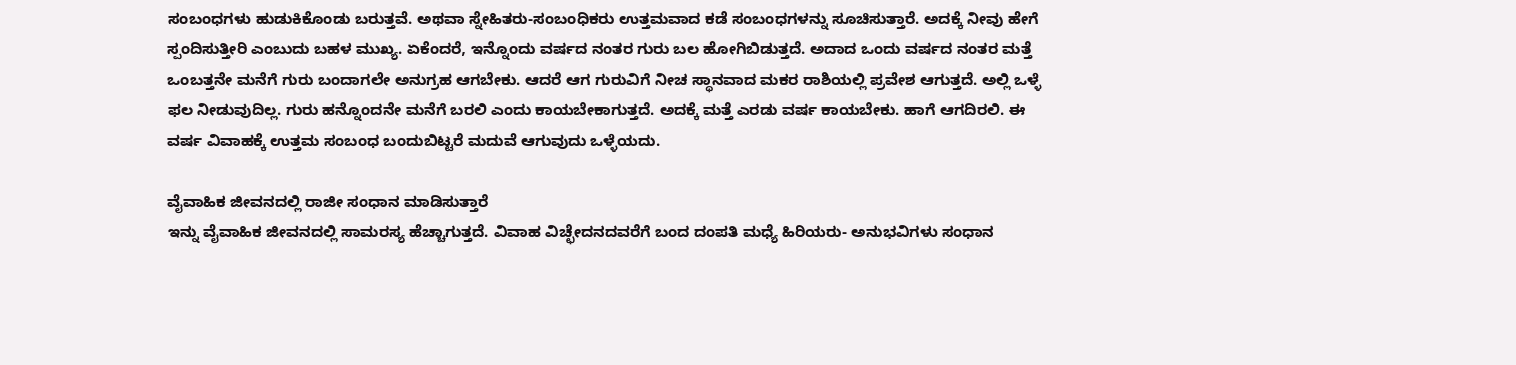ಸಂಬಂಧಗಳು ಹುಡುಕಿಕೊಂಡು ಬರುತ್ತವೆ. ಅಥವಾ ಸ್ನೇಹಿತರು-ಸಂಬಂಧಿಕರು ಉತ್ತಮವಾದ ಕಡೆ ಸಂಬಂಧಗಳನ್ನು ಸೂಚಿಸುತ್ತಾರೆ. ಅದಕ್ಕೆ ನೀವು ಹೇಗೆ ಸ್ಪಂದಿಸುತ್ತೀರಿ ಎಂಬುದು ಬಹಳ ಮುಖ್ಯ. ಏಕೆಂದರೆ, ಇನ್ನೊಂದು ವರ್ಷದ ನಂತರ ಗುರು ಬಲ ಹೋಗಿಬಿಡುತ್ತದೆ. ಅದಾದ ಒಂದು ವರ್ಷದ ನಂತರ ಮತ್ತೆ ಒಂಬತ್ತನೇ ಮನೆಗೆ ಗುರು ಬಂದಾಗಲೇ ಅನುಗ್ರಹ ಆಗಬೇಕು. ಆದರೆ ಆಗ ಗುರುವಿಗೆ ನೀಚ ಸ್ಥಾನವಾದ ಮಕರ ರಾಶಿಯಲ್ಲಿ ಪ್ರವೇಶ ಆಗುತ್ತದೆ. ಅಲ್ಲಿ ಒಳ್ಳೆ ಫಲ ನೀಡುವುದಿಲ್ಲ. ಗುರು ಹನ್ನೊಂದನೇ ಮನೆಗೆ ಬರಲಿ ಎಂದು ಕಾಯಬೇಕಾಗುತ್ತದೆ. ಅದಕ್ಕೆ ಮತ್ತೆ ಎರಡು ವರ್ಷ ಕಾಯಬೇಕು. ಹಾಗೆ ಆಗದಿರಲಿ. ಈ ವರ್ಷ ವಿವಾಹಕ್ಕೆ ಉತ್ತಮ ಸಂಬಂಧ ಬಂದುಬಿಟ್ಟರೆ ಮದುವೆ ಆಗುವುದು ಒಳ್ಳೆಯದು.

ವೈವಾಹಿಕ ಜೀವನದಲ್ಲಿ ರಾಜೀ ಸಂಧಾನ ಮಾಡಿಸುತ್ತಾರೆ
ಇನ್ನು ವೈವಾಹಿಕ ಜೀವನದಲ್ಲಿ ಸಾಮರಸ್ಯ ಹೆಚ್ಚಾಗುತ್ತದೆ. ವಿವಾಹ ವಿಚ್ಛೇದನದವರೆಗೆ ಬಂದ ದಂಪತಿ ಮಧ್ಯೆ ಹಿರಿಯರು- ಅನುಭವಿಗಳು ಸಂಧಾನ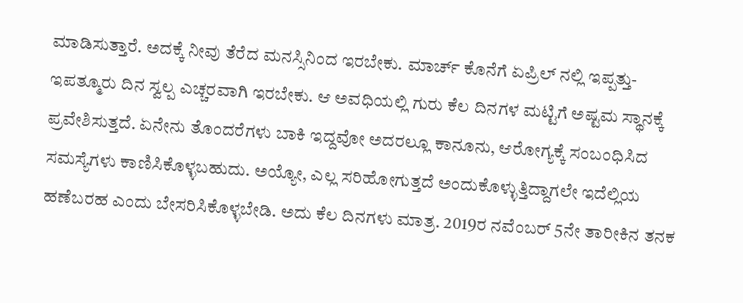ಮಾಡಿಸುತ್ತಾರೆ. ಅದಕ್ಕೆ ನೀವು ತೆರೆದ ಮನಸ್ಸಿನಿಂದ ಇರಬೇಕು. ಮಾರ್ಚ್ ಕೊನೆಗೆ ಏಪ್ರಿಲ್ ನಲ್ಲಿ ಇಪ್ಪತ್ತು-ಇಪತ್ಮೂರು ದಿನ ಸ್ವಲ್ಪ ಎಚ್ಚರವಾಗಿ ಇರಬೇಕು. ಆ ಅವಧಿಯಲ್ಲಿ ಗುರು ಕೆಲ ದಿನಗಳ ಮಟ್ಟಿಗೆ ಅಷ್ಟಮ ಸ್ಥಾನಕ್ಕೆ ಪ್ರವೇಶಿಸುತ್ತದೆ. ಏನೇನು ತೊಂದರೆಗಳು ಬಾಕಿ ಇದ್ದವೋ ಅದರಲ್ಲೂ ಕಾನೂನು, ಆರೋಗ್ಯಕ್ಕೆ ಸಂಬಂಧಿಸಿದ ಸಮಸ್ಯೆಗಳು ಕಾಣಿಸಿಕೊಳ್ಳಬಹುದು. ಅಯ್ಯೋ, ಎಲ್ಲ ಸರಿಹೋಗುತ್ತದೆ ಅಂದುಕೊಳ್ಳುತ್ತಿದ್ದಾಗಲೇ ಇದೆಲ್ಲಿಯ ಹಣೆಬರಹ ಎಂದು ಬೇಸರಿಸಿಕೊಳ್ಳಬೇಡಿ. ಅದು ಕೆಲ ದಿನಗಳು ಮಾತ್ರ. 2019ರ ನವೆಂಬರ್ 5ನೇ ತಾರೀಕಿನ ತನಕ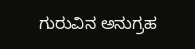ಗುರುವಿನ ಅನುಗ್ರಹ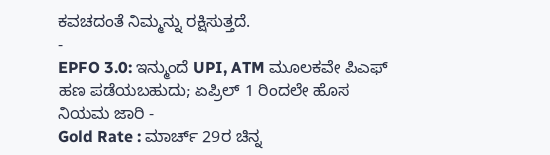ಕವಚದಂತೆ ನಿಮ್ಮನ್ನು ರಕ್ಷಿಸುತ್ತದೆ.
-
EPFO 3.0: ಇನ್ಮುಂದೆ UPI, ATM ಮೂಲಕವೇ ಪಿಎಫ್ ಹಣ ಪಡೆಯಬಹುದು; ಏಪ್ರಿಲ್ 1 ರಿಂದಲೇ ಹೊಸ ನಿಯಮ ಜಾರಿ -
Gold Rate : ಮಾರ್ಚ್ 29ರ ಚಿನ್ನ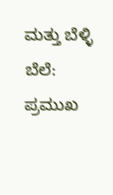ಮತ್ತು ಬೆಳ್ಳಿ ಬೆಲೆ: ಪ್ರಮುಖ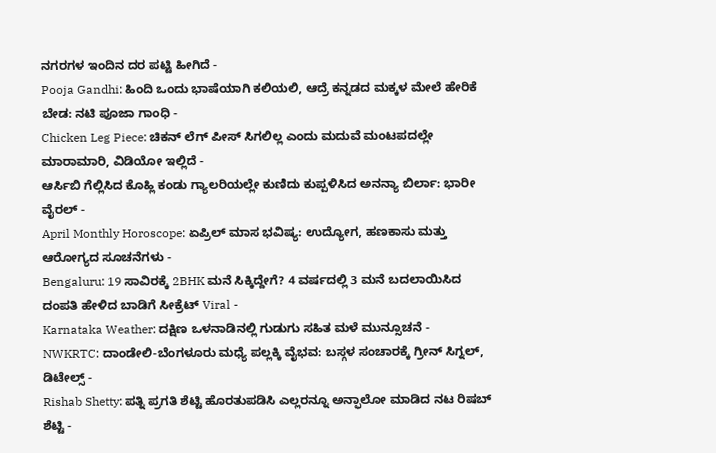ನಗರಗಳ ಇಂದಿನ ದರ ಪಟ್ಟಿ ಹೀಗಿದೆ -
Pooja Gandhi: ಹಿಂದಿ ಒಂದು ಭಾಷೆಯಾಗಿ ಕಲಿಯಲಿ, ಆದ್ರೆ ಕನ್ನಡದ ಮಕ್ಕಳ ಮೇಲೆ ಹೇರಿಕೆ ಬೇಡ: ನಟಿ ಪೂಜಾ ಗಾಂಧಿ -
Chicken Leg Piece: ಚಿಕನ್ ಲೆಗ್ ಪೀಸ್ ಸಿಗಲಿಲ್ಲ ಎಂದು ಮದುವೆ ಮಂಟಪದಲ್ಲೇ ಮಾರಾಮಾರಿ, ವಿಡಿಯೋ ಇಲ್ಲಿದೆ -
ಆರ್ಸಿಬಿ ಗೆಲ್ಲಿಸಿದ ಕೊಹ್ಲಿ ಕಂಡು ಗ್ಯಾಲರಿಯಲ್ಲೇ ಕುಣಿದು ಕುಪ್ಪಳಿಸಿದ ಅನನ್ಯಾ ಬಿರ್ಲಾ: ಭಾರೀ ವೈರಲ್ -
April Monthly Horoscope: ಏಪ್ರಿಲ್ ಮಾಸ ಭವಿಷ್ಯ: ಉದ್ಯೋಗ, ಹಣಕಾಸು ಮತ್ತು ಆರೋಗ್ಯದ ಸೂಚನೆಗಳು -
Bengaluru: 19 ಸಾವಿರಕ್ಕೆ 2BHK ಮನೆ ಸಿಕ್ಕಿದ್ದೇಗೆ? 4 ವರ್ಷದಲ್ಲಿ 3 ಮನೆ ಬದಲಾಯಿಸಿದ ದಂಪತಿ ಹೇಳಿದ ಬಾಡಿಗೆ ಸೀಕ್ರೆಟ್ Viral -
Karnataka Weather: ದಕ್ಷಿಣ ಒಳನಾಡಿನಲ್ಲಿ ಗುಡುಗು ಸಹಿತ ಮಳೆ ಮುನ್ಸೂಚನೆ -
NWKRTC: ದಾಂಡೇಲಿ-ಬೆಂಗಳೂರು ಮಧ್ಯೆ ಪಲ್ಲಕ್ಕಿ ವೈಭವ: ಬಸ್ಗಳ ಸಂಚಾರಕ್ಕೆ ಗ್ರೀನ್ ಸಿಗ್ನಲ್, ಡಿಟೇಲ್ಸ್ -
Rishab Shetty: ಪತ್ನಿ ಪ್ರಗತಿ ಶೆಟ್ಟಿ ಹೊರತುಪಡಿಸಿ ಎಲ್ಲರನ್ನೂ ಅನ್ಫಾಲೋ ಮಾಡಿದ ನಟ ರಿಷಬ್ ಶೆಟ್ಟಿ -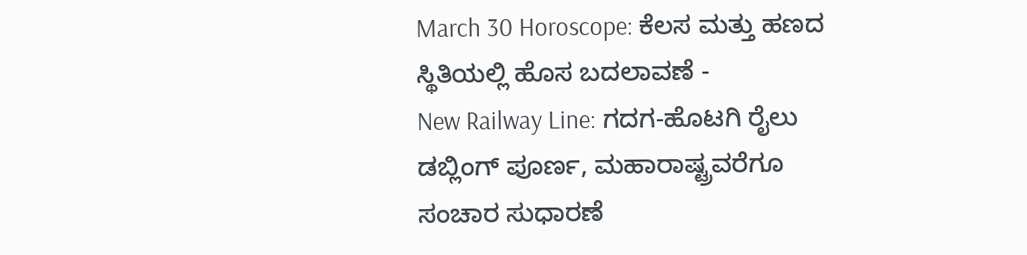March 30 Horoscope: ಕೆಲಸ ಮತ್ತು ಹಣದ ಸ್ಥಿತಿಯಲ್ಲಿ ಹೊಸ ಬದಲಾವಣೆ -
New Railway Line: ಗದಗ-ಹೊಟಗಿ ರೈಲು ಡಬ್ಲಿಂಗ್ ಪೂರ್ಣ, ಮಹಾರಾಷ್ಟ್ರವರೆಗೂ ಸಂಚಾರ ಸುಧಾರಣೆ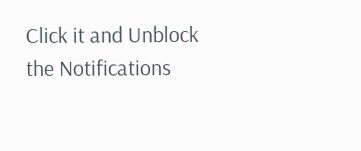Click it and Unblock the Notifications